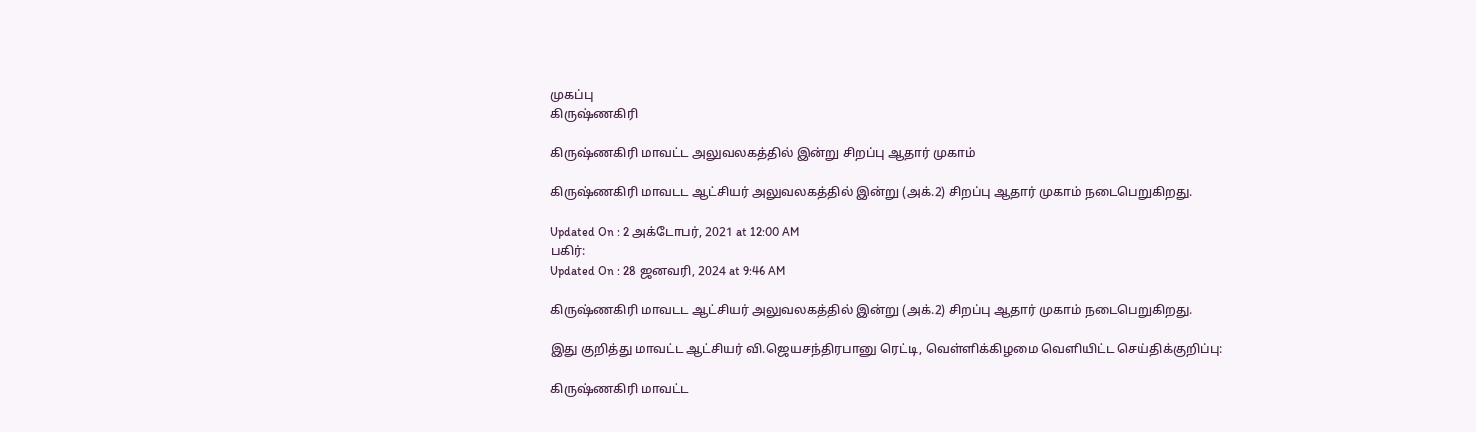முகப்பு
கிருஷ்ணகிரி

கிருஷ்ணகிரி மாவட்ட அலுவலகத்தில் இன்று சிறப்பு ஆதார் முகாம்

கிருஷ்ணகிரி மாவடட ஆட்சியர் அலுவலகத்தில் இன்று (அக்.2) சிறப்பு ஆதார் முகாம் நடைபெறுகிறது.

Updated On : 2 அக்டோபர், 2021 at 12:00 AM
பகிர்:
Updated On : 28 ஜனவரி, 2024 at 9:46 AM

கிருஷ்ணகிரி மாவடட ஆட்சியர் அலுவலகத்தில் இன்று (அக்.2) சிறப்பு ஆதார் முகாம் நடைபெறுகிறது.

இது குறித்து மாவட்ட ஆட்சியர் வி.ஜெயசந்திரபானு ரெட்டி, வெள்ளிக்கிழமை வெளியிட்ட செய்திக்குறிப்பு:

கிருஷ்ணகிரி மாவட்ட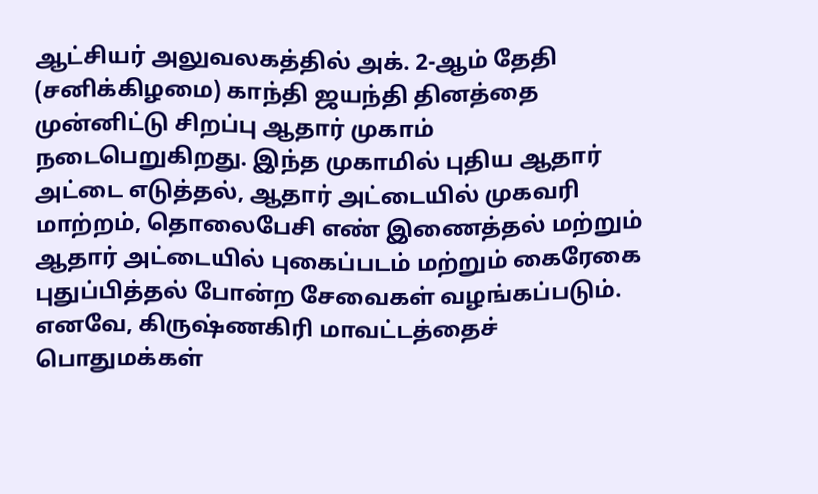ஆட்சியர் அலுவலகத்தில் அக். 2-ஆம் தேதி (சனிக்கிழமை) காந்தி ஜயந்தி தினத்தை முன்னிட்டு சிறப்பு ஆதார் முகாம் நடைபெறுகிறது. இந்த முகாமில் புதிய ஆதார் அட்டை எடுத்தல், ஆதார் அட்டையில் முகவரி மாற்றம், தொலைபேசி எண் இணைத்தல் மற்றும் ஆதார் அட்டையில் புகைப்படம் மற்றும் கைரேகை புதுப்பித்தல் போன்ற சேவைகள் வழங்கப்படும். எனவே, கிருஷ்ணகிரி மாவட்டத்தைச் பொதுமக்கள்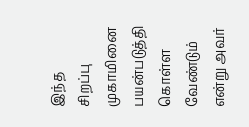இந்த சிறப்பு முகாமினை பயன்படுத்தி கொள்ள வேண்டும் என்று அவர்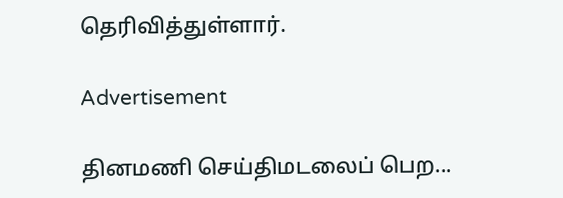தெரிவித்துள்ளார்.

Advertisement

தினமணி செய்திமடலைப் பெற...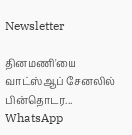Newsletter

தினமணி'யை வாட்ஸ்ஆப் சேனலில் பின்தொடர... WhatsApp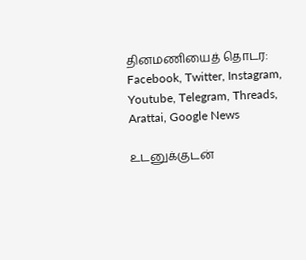தினமணியைத் தொடர: Facebook, Twitter, Instagram, Youtube, Telegram, Threads, Arattai, Google News

உடனுக்குடன்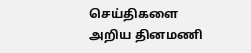செய்திகளை அறிய தினமணி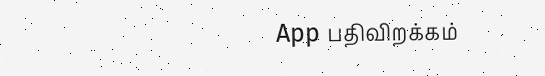App பதிவிறக்கம்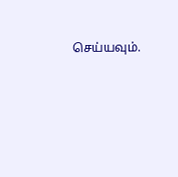செய்யவும்.